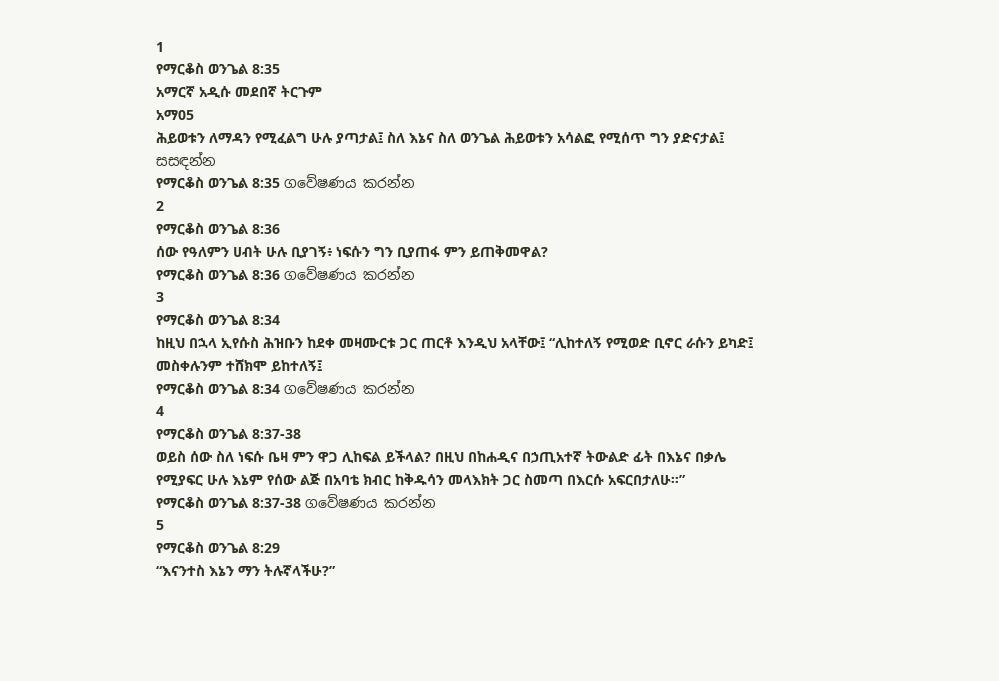1
የማርቆስ ወንጌል 8:35
አማርኛ አዲሱ መደበኛ ትርጉም
አማ05
ሕይወቱን ለማዳን የሚፈልግ ሁሉ ያጣታል፤ ስለ እኔና ስለ ወንጌል ሕይወቱን አሳልፎ የሚሰጥ ግን ያድናታል፤
සසඳන්න
የማርቆስ ወንጌል 8:35 ගවේෂණය කරන්න
2
የማርቆስ ወንጌል 8:36
ሰው የዓለምን ሀብት ሁሉ ቢያገኝ፥ ነፍሱን ግን ቢያጠፋ ምን ይጠቅመዋል?
የማርቆስ ወንጌል 8:36 ගවේෂණය කරන්න
3
የማርቆስ ወንጌል 8:34
ከዚህ በኋላ ኢየሱስ ሕዝቡን ከደቀ መዛሙርቱ ጋር ጠርቶ እንዲህ አላቸው፤ “ሊከተለኝ የሚወድ ቢኖር ራሱን ይካድ፤ መስቀሉንም ተሸክሞ ይከተለኝ፤
የማርቆስ ወንጌል 8:34 ගවේෂණය කරන්න
4
የማርቆስ ወንጌል 8:37-38
ወይስ ሰው ስለ ነፍሱ ቤዛ ምን ዋጋ ሊከፍል ይችላል? በዚህ በከሐዲና በኃጢአተኛ ትውልድ ፊት በእኔና በቃሌ የሚያፍር ሁሉ እኔም የሰው ልጅ በአባቴ ክብር ከቅዱሳን መላእክት ጋር ስመጣ በእርሱ አፍርበታለሁ።”
የማርቆስ ወንጌል 8:37-38 ගවේෂණය කරන්න
5
የማርቆስ ወንጌል 8:29
“እናንተስ እኔን ማን ትሉኛላችሁ?”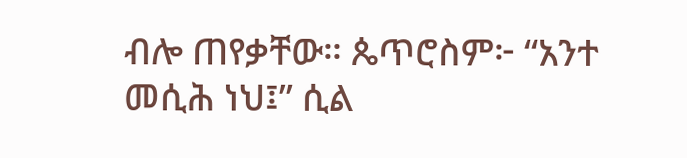ብሎ ጠየቃቸው። ጴጥሮስም፦ “አንተ መሲሕ ነህ፤” ሲል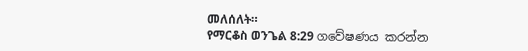መለሰለት።
የማርቆስ ወንጌል 8:29 ගවේෂණය කරන්න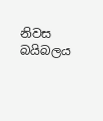නිවස
බයිබලය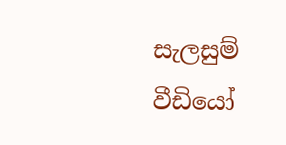සැලසුම්
වීඩියෝ